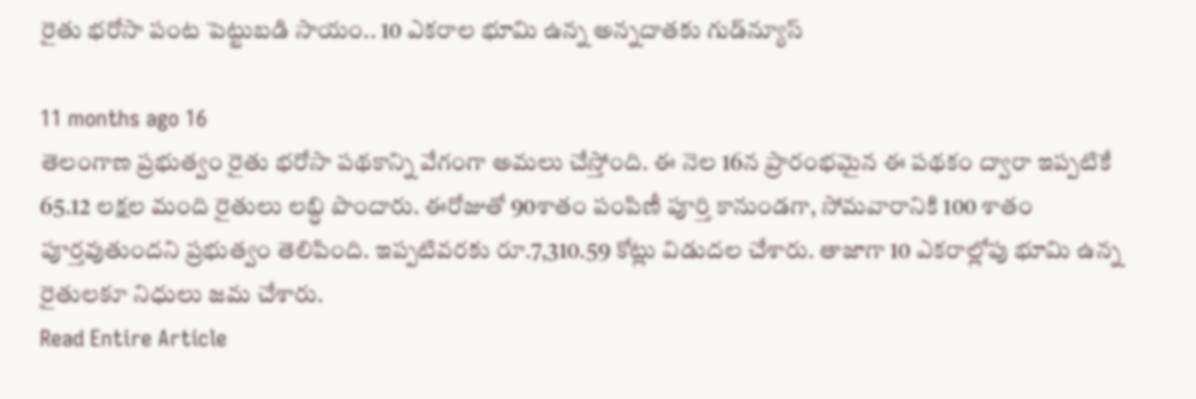రైతు భరోసా పంట పెట్టుబడి సాయం.. 10 ఎకరాల భూమి ఉన్న అన్నదాతకు గుడ్‌న్యూస్

11 months ago 16
తెలంగాణ ప్రభుత్వం రైతు భరోసా పథకాన్ని వేగంగా అమలు చేస్తోంది. ఈ నెల 16న ప్రారంభమైన ఈ పథకం ద్వారా ఇప్పటికే 65.12 లక్షల మంది రైతులు లబ్ధి పొందారు. ఈరోజుతో 90శాతం పంపిణీ పూర్తి కానుండగా, సోమవారానికి 100 శాతం పూర్తవుతుందని ప్రభుత్వం తెలిపింది. ఇప్పటివరకు రూ.7,310.59 కోట్లు విడుదల చేశారు. తాజాగా 10 ఎకరాల్లోపు భూమి ఉన్న రైతులకూ నిధులు జమ చేశారు.
Read Entire Article